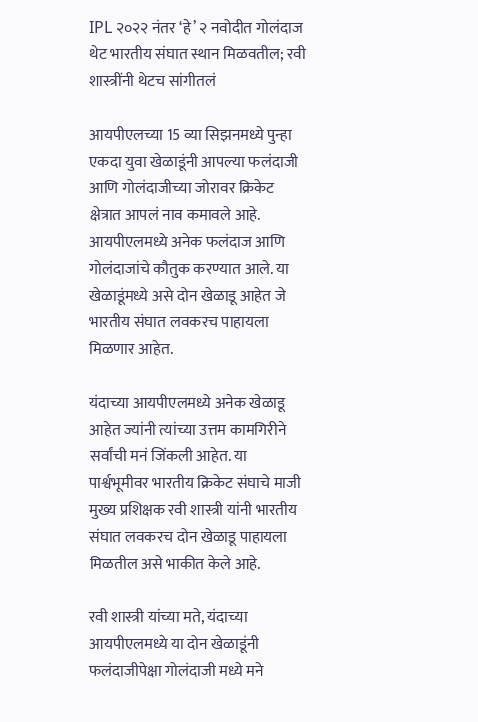IPL २०२२ नंतर ‘हे’ २ नवोदीत गोलंदाज थेट भारतीय संघात स्थान मिळवतील; रवी शास्त्रींनी थेटच सांगीतलं

आयपीएलच्या 15 व्या सिझनमध्ये पुन्हा एकदा युवा खेळाडूंनी आपल्या फलंदाजी आणि गोलंदाजीच्या जोरावर क्रिकेट क्षेत्रात आपलं नाव कमावले आहे. आयपीएलमध्ये अनेक फलंदाज आणि गोलंदाजांचे कौतुक करण्यात आले. या खेळाडूंमध्ये असे दोन खेळाडू आहेत जे भारतीय संघात लवकरच पाहायला मिळणार आहेत.

यंदाच्या आयपीएलमध्ये अनेक खेळाडू आहेत ज्यांनी त्यांच्या उत्तम कामगिरीने सर्वांची मनं जिंकली आहेत. या पार्श्वभूमीवर भारतीय क्रिकेट संघाचे माजी मुख्य प्रशिक्षक रवी शास्त्री यांनी भारतीय संघात लवकरच दोन खेळाडू पाहायला मिळतील असे भाकीत केले आहे.

रवी शास्त्री यांच्या मते, यंदाच्या आयपीएलमध्ये या दोन खेळाडूंनी फलंदाजीपेक्षा गोलंदाजी मध्ये मने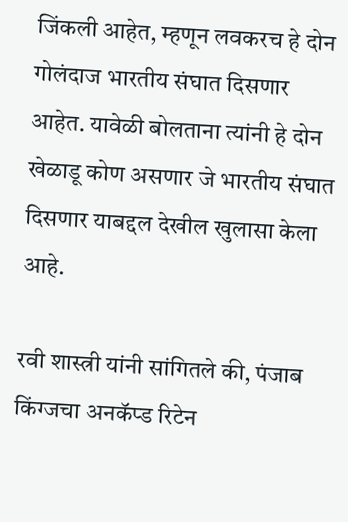जिंकली आहेत, म्हणून लवकरच हे दोन गोलंदाज भारतीय संघात दिसणार आहेत. यावेळी बोलताना त्यांनी हे दोन खेळाडू कोण असणार जे भारतीय संघात दिसणार याबद्दल देखील खुलासा केला आहे.

रवी शास्त्री यांनी सांगितले की, पंजाब किंग्जचा अनकॅप्ड रिटेन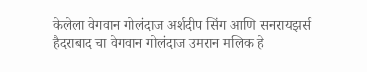केलेला वेगवान गोलंदाज अर्शदीप सिंग आणि सनरायझर्स हैदराबाद चा वेगवान गोलंदाज उमरान मलिक हे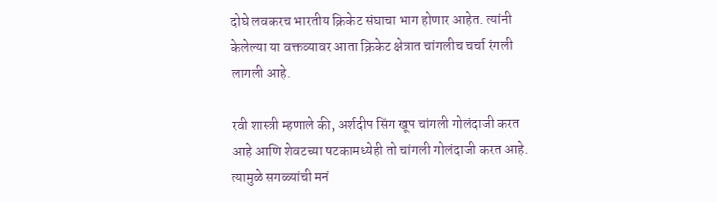दोघे लवकरच भारतीय क्रिकेट संघाचा भाग होणार आहेत. त्यांनी केलेल्या या वक्तव्यावर आता क्रिकेट क्षेत्रात चांगलीच चर्चा रंगली लागली आहे.

रवी शास्त्री म्हणाले की, अर्शदीप सिंग खूप चांगली गोलंदाजी करत आहे आणि शेवटच्या षटकामध्येही तो चांगली गोलंदाजी करत आहे. त्यामुळे सगळ्यांची मनं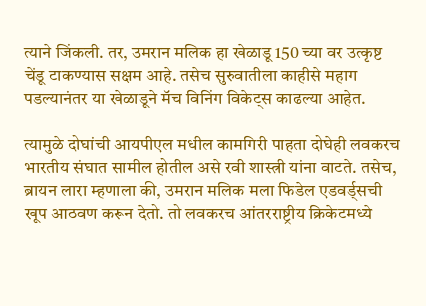त्याने जिंकली. तर, उमरान मलिक हा खेळाडू 150 च्या वर उत्कृष्ट चेंडू टाकण्यास सक्षम आहे. तसेच सुरुवातीला काहीसे महाग पडल्यानंतर या खेळाडूने मॅच विनिंग विकेट्स काढल्या आहेत.

त्यामुळे दोघांची आयपीएल मधील कामगिरी पाहता दोघेही लवकरच भारतीय संघात सामील होतील असे रवी शास्त्री यांना वाटते. तसेच, ब्रायन लारा म्हणाला की, उमरान मलिक मला फिडेल एडवर्ड्सची खूप आठवण करून देतो. तो लवकरच आंतरराष्ट्रीय क्रिकेटमध्ये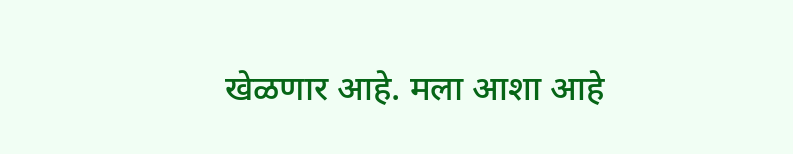खेळणार आहे. मला आशा आहे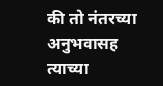की तो नंतरच्या अनुभवासह त्याच्या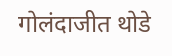गोलंदाजीत थोडे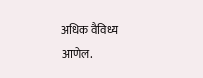अधिक वैविध्य आणेल.